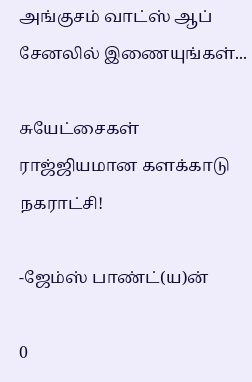அங்குசம் வாட்ஸ் ஆப் சேனலில் இணையுங்கள்...

சுயேட்சைகள் ராஜ்ஜியமான களக்காடு நகராட்சி!

-ஜேம்ஸ் பாண்ட்(ய)ன்

0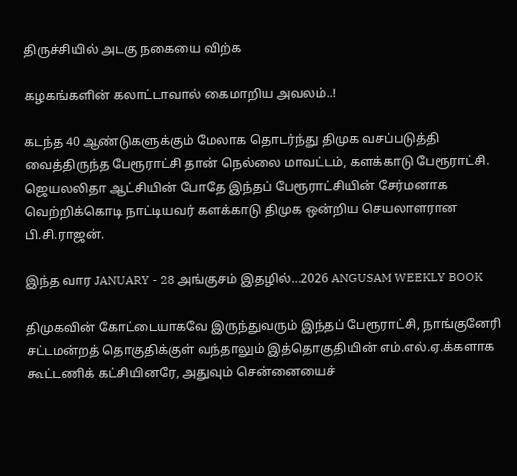திருச்சியில் அடகு நகையை விற்க

கழகங்களின் கலாட்டாவால் கைமாறிய அவலம்..!

கடந்த 40 ஆண்டுகளுக்கும் மேலாக தொடர்ந்து திமுக வசப்படுத்தி வைத்திருந்த பேரூராட்சி தான் நெல்லை மாவட்டம், களக்காடு பேரூராட்சி. ஜெயலலிதா ஆட்சியின் போதே இந்தப் பேரூராட்சியின் சேர்மனாக வெற்றிக்கொடி நாட்டியவர் களக்காடு திமுக ஒன்றிய செயலாளரான பி.சி.ராஜன்.

இந்த வார JANUARY - 28 அங்குசம் இதழில்…2026 ANGUSAM WEEKLY BOOK

திமுகவின் கோட்டையாகவே இருந்துவரும் இந்தப் பேரூராட்சி, நாங்குனேரி சட்டமன்றத் தொகுதிக்குள் வந்தாலும் இத்தொகுதியின் எம்.எல்.ஏ.க்களாக கூட்டணிக் கட்சியினரே, அதுவும் சென்னையைச்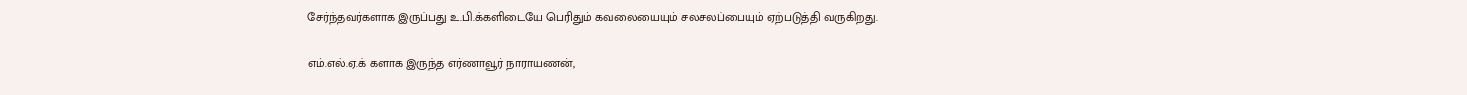சேர்ந்தவர்களாக இருப்பது உ.பி.க்களிடையே பெரிதும் கவலையையும் சலசலப்பையும் ஏற்படுத்தி வருகிறது.

எம்.எல்.ஏ.க் களாக இருந்த எர்ணாவூர் நாராயணன்,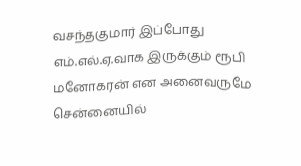வசந்தகுமார் இப்போது எம்.எல்.ஏ.வாக இருக்கும் ரூபி மனோகரன் என அனைவருமே சென்னையில்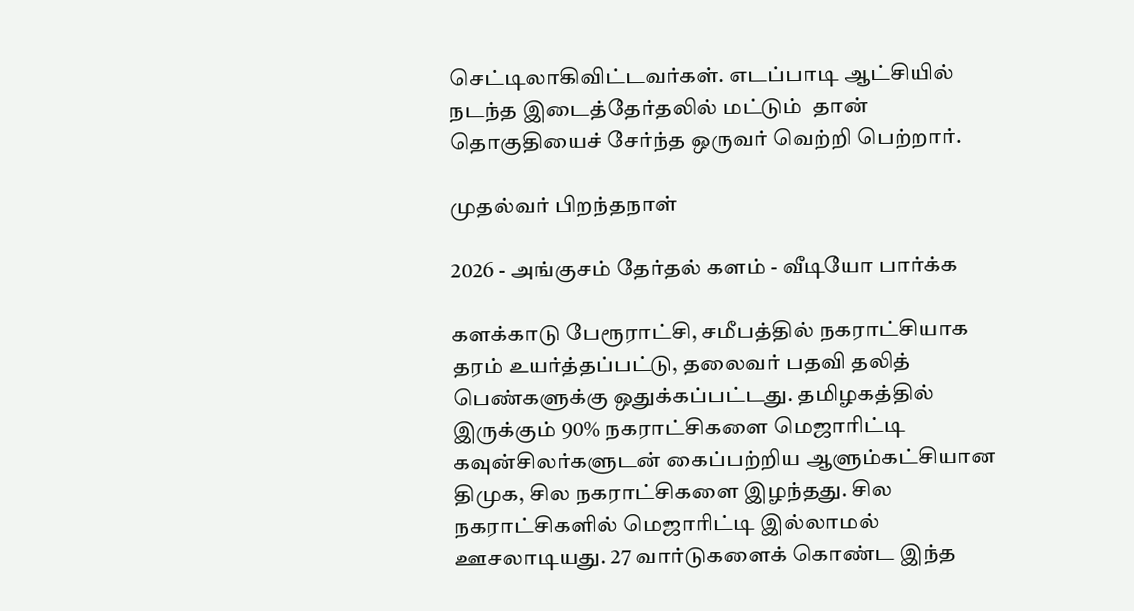செட்டிலாகிவிட்டவர்கள். எடப்பாடி ஆட்சியில் நடந்த இடைத்தேர்தலில் மட்டும்  தான் தொகுதியைச் சேர்ந்த ஒருவர் வெற்றி பெற்றார்.

முதல்வர் பிறந்தநாள்

2026 - அங்குசம் தேர்தல் களம் - வீடியோ பார்க்க

களக்காடு பேரூராட்சி, சமீபத்தில் நகராட்சியாக தரம் உயர்த்தப்பட்டு, தலைவர் பதவி தலித் பெண்களுக்கு ஒதுக்கப்பட்டது. தமிழகத்தில் இருக்கும் 90% நகராட்சிகளை மெஜாரிட்டி கவுன்சிலர்களுடன் கைப்பற்றிய ஆளும்கட்சியான திமுக, சில நகராட்சிகளை இழந்தது. சில நகராட்சிகளில் மெஜாரிட்டி இல்லாமல் ஊசலாடியது. 27 வார்டுகளைக் கொண்ட இந்த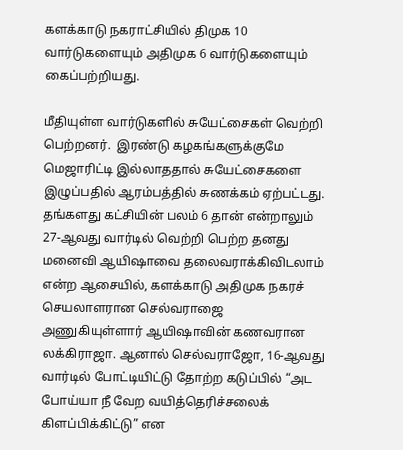களக்காடு நகராட்சியில் திமுக 10 வார்டுகளையும் அதிமுக 6 வார்டுகளையும் கைப்பற்றியது.

மீதியுள்ள வார்டுகளில் சுயேட்சைகள் வெற்றி பெற்றனர்.  இரண்டு கழகங்களுக்குமே மெஜாரிட்டி இல்லாததால் சுயேட்சைகளை இழுப்பதில் ஆரம்பத்தில் சுணக்கம் ஏற்பட்டது. தங்களது கட்சியின் பலம் 6 தான் என்றாலும் 27-ஆவது வார்டில் வெற்றி பெற்ற தனது மனைவி ஆயிஷாவை தலைவராக்கிவிடலாம் என்ற ஆசையில், களக்காடு அதிமுக நகரச்  செயலாளரான செல்வராஜை அணுகியுள்ளார் ஆயிஷாவின் கணவரான லக்கிராஜா. ஆனால் செல்வராஜோ, 16-ஆவது வார்டில் போட்டியிட்டு தோற்ற கடுப்பில் “அட போய்யா நீ வேற வயித்தெரிச்சலைக் கிளப்பிக்கிட்டு” என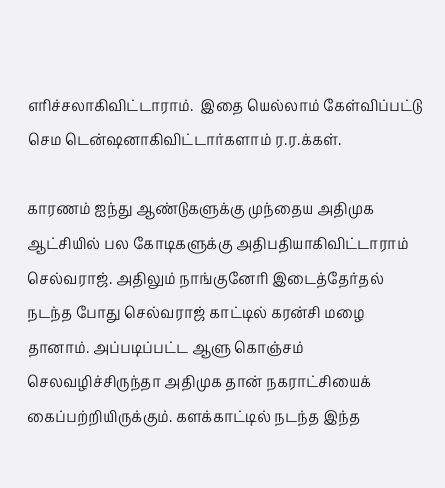எரிச்சலாகிவிட்டாராம்.  இதை யெல்லாம் கேள்விப்பட்டு செம டென்ஷனாகிவிட்டார்களாம் ர.ர.க்கள்.

காரணம் ஐந்து ஆண்டுகளுக்கு முந்தைய அதிமுக ஆட்சியில் பல கோடிகளுக்கு அதிபதியாகிவிட்டாராம் செல்வராஜ். அதிலும் நாங்குனேரி இடைத்தேர்தல் நடந்த போது செல்வராஜ் காட்டில் கரன்சி மழை தானாம். அப்படிப்பட்ட ஆளு கொஞ்சம் செலவழிச்சிருந்தா அதிமுக தான் நகராட்சியைக் கைப்பற்றியிருக்கும். களக்காட்டில் நடந்த இந்த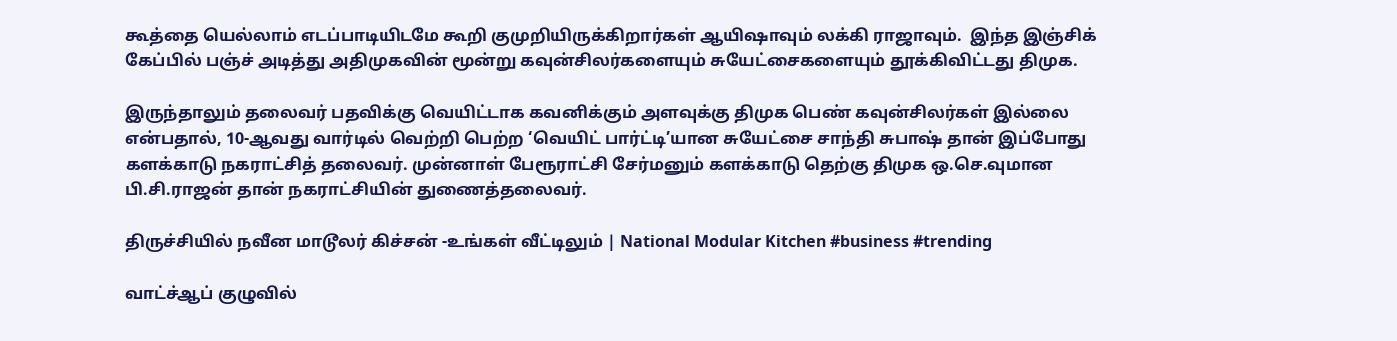கூத்தை யெல்லாம் எடப்பாடியிடமே கூறி குமுறியிருக்கிறார்கள் ஆயிஷாவும் லக்கி ராஜாவும்.  இந்த இஞ்சிக் கேப்பில் பஞ்ச் அடித்து அதிமுகவின் மூன்று கவுன்சிலர்களையும் சுயேட்சைகளையும் தூக்கிவிட்டது திமுக.

இருந்தாலும் தலைவர் பதவிக்கு வெயிட்டாக கவனிக்கும் அளவுக்கு திமுக பெண் கவுன்சிலர்கள் இல்லை என்பதால், 10-ஆவது வார்டில் வெற்றி பெற்ற ‘வெயிட் பார்ட்டி’யான சுயேட்சை சாந்தி சுபாஷ் தான் இப்போது களக்காடு நகராட்சித் தலைவர். முன்னாள் பேரூராட்சி சேர்மனும் களக்காடு தெற்கு திமுக ஒ.செ.வுமான பி.சி.ராஜன் தான் நகராட்சியின் துணைத்தலைவர்.

திருச்சியில் நவீன மாடூலர் கிச்சன் -உங்கள் வீட்டிலும் | National Modular Kitchen #business #trending

வாட்ச்ஆப் குழுவில்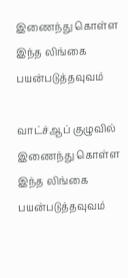இணைந்து கொள்ள இந்த லிங்கை பயன்படுத்தவுவம்

வாட்ச்ஆப் குழுவில் இணைந்து கொள்ள இந்த லிங்கை பயன்படுத்தவுவம்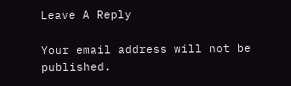Leave A Reply

Your email address will not be published.